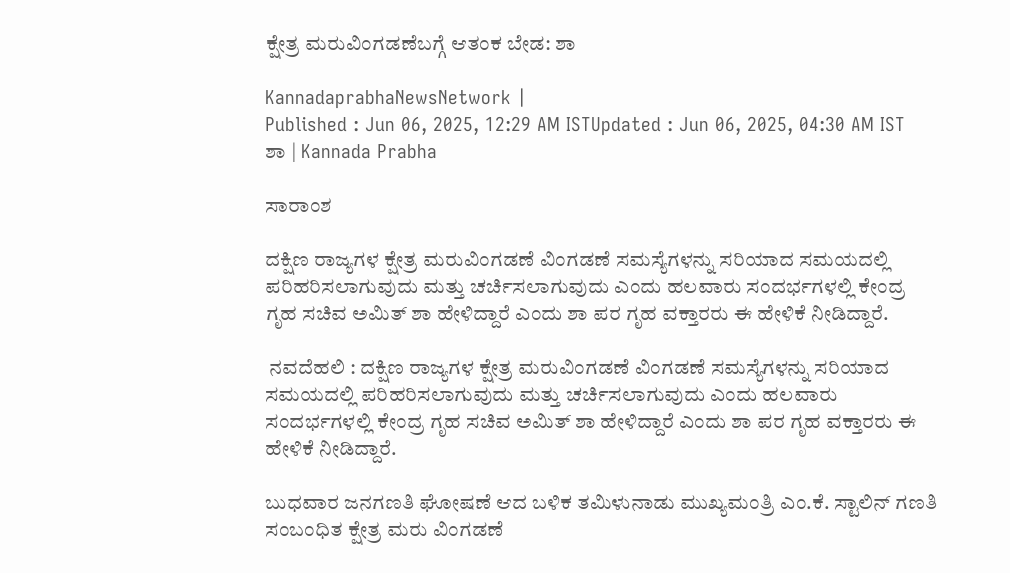ಕ್ಷೇತ್ರ ಮರುವಿಂಗಡಣೆಬಗ್ಗೆ ಆತಂಕ ಬೇಡ: ಶಾ

KannadaprabhaNewsNetwork |
Published : Jun 06, 2025, 12:29 AM ISTUpdated : Jun 06, 2025, 04:30 AM IST
ಶಾ | Kannada Prabha

ಸಾರಾಂಶ

ದಕ್ಷಿಣ ರಾಜ್ಯಗಳ ಕ್ಷೇತ್ರ ಮರುವಿಂಗಡಣೆ ವಿಂಗಡಣೆ ಸಮಸ್ಯೆಗಳನ್ನು ಸರಿಯಾದ ಸಮಯದಲ್ಲಿ ಪರಿಹರಿಸಲಾಗುವುದು ಮತ್ತು ಚರ್ಚಿಸಲಾಗುವುದು ಎಂದು ಹಲವಾರು ಸಂದರ್ಭಗಳಲ್ಲಿ ಕೇಂದ್ರ ಗೃಹ ಸಚಿವ ಅಮಿತ್ ಶಾ ಹೇಳಿದ್ದಾರೆ ಎಂದು ಶಾ ಪರ ಗೃಹ ವಕ್ತಾರರು ಈ ಹೇಳಿಕೆ ನೀಡಿದ್ದಾರೆ.

 ನವದೆಹಲಿ : ದಕ್ಷಿಣ ರಾಜ್ಯಗಳ ಕ್ಷೇತ್ರ ಮರುವಿಂಗಡಣೆ ವಿಂಗಡಣೆ ಸಮಸ್ಯೆಗಳನ್ನು ಸರಿಯಾದ ಸಮಯದಲ್ಲಿ ಪರಿಹರಿಸಲಾಗುವುದು ಮತ್ತು ಚರ್ಚಿಸಲಾಗುವುದು ಎಂದು ಹಲವಾರು ಸಂದರ್ಭಗಳಲ್ಲಿ ಕೇಂದ್ರ ಗೃಹ ಸಚಿವ ಅಮಿತ್ ಶಾ ಹೇಳಿದ್ದಾರೆ ಎಂದು ಶಾ ಪರ ಗೃಹ ವಕ್ತಾರರು ಈ ಹೇಳಿಕೆ ನೀಡಿದ್ದಾರೆ.

ಬುಧವಾರ ಜನಗಣತಿ ಘೋಷಣೆ ಆದ ಬಳಿಕ ತಮಿಳುನಾಡು ಮುಖ್ಯಮಂತ್ರಿ ಎಂ.ಕೆ. ಸ್ಟಾಲಿನ್ ಗಣತಿ ಸಂಬಂಧಿತ ಕ್ಷೇತ್ರ ಮರು ವಿಂಗಡಣೆ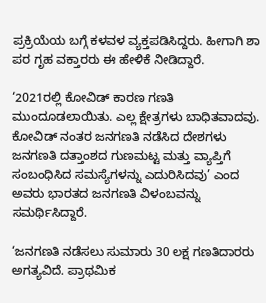ಪ್ರಕ್ರಿಯೆಯ ಬಗ್ಗೆ ಕಳವಳ ವ್ಯಕ್ತಪಡಿಸಿದ್ದರು. ಹೀಗಾಗಿ ಶಾ ಪರ ಗೃಹ ವಕ್ತಾರರು ಈ ಹೇಳಿಕೆ ನೀಡಿದ್ದಾರೆ.

‘2021ರಲ್ಲಿ ಕೋವಿಡ್ ಕಾರಣ ಗಣತಿ ಮುಂದೂಡಲಾಯಿತು. ಎಲ್ಲ ಕ್ಷೇತ್ರಗಳು ಬಾಧಿತವಾದವು. ಕೋವಿಡ್‌ ನಂತರ ಜನಗಣತಿ ನಡೆಸಿದ ದೇಶಗಳು ಜನಗಣತಿ ದತ್ತಾಂಶದ ಗುಣಮಟ್ಟ ಮತ್ತು ವ್ಯಾಪ್ತಿಗೆ ಸಂಬಂಧಿಸಿದ ಸಮಸ್ಯೆಗಳನ್ನು ಎದುರಿಸಿದವು’ ಎಂದ ಅವರು ಭಾರತದ ಜನಗಣತಿ ವಿಳಂಬವನ್ನು ಸಮರ್ಥಿಸಿದ್ದಾರೆ.

‘ಜನಗಣತಿ ನಡೆಸಲು ಸುಮಾರು 30 ಲಕ್ಷ ಗಣತಿದಾರರು ಅಗತ್ಯವಿದೆ. ಪ್ರಾಥಮಿಕ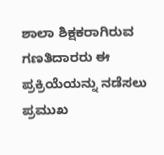ಶಾಲಾ ಶಿಕ್ಷಕರಾಗಿರುವ ಗಣತಿದಾರರು ಈ ಪ್ರಕ್ರಿಯೆಯನ್ನು ನಡೆಸಲು ಪ್ರಮುಖ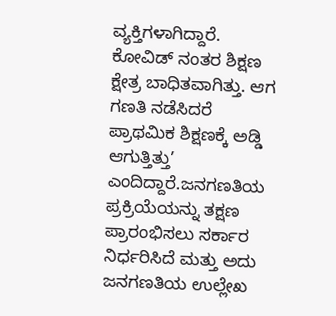ವ್ಯಕ್ತಿಗಳಾಗಿದ್ದಾರೆ. ಕೋವಿಡ್‌ ನಂತರ ಶಿಕ್ಷಣ ಕ್ಷೇತ್ರ ಬಾಧಿತವಾಗಿತ್ತು. ಆಗ ಗಣತಿ ನಡೆಸಿದರೆ ಪ್ರಾಥಮಿಕ ಶಿಕ್ಷಣಕ್ಕೆ ಅಡ್ಡಿ ಆಗುತ್ತಿತ್ತು’ ಎಂದಿದ್ದಾರೆ.ಜನಗಣತಿಯ ಪ್ರಕ್ರಿಯೆಯನ್ನು ತಕ್ಷಣ ಪ್ರಾರಂಭಿಸಲು ಸರ್ಕಾರ ನಿರ್ಧರಿಸಿದೆ ಮತ್ತು ಅದು ಜನಗಣತಿಯ ಉಲ್ಲೇಖ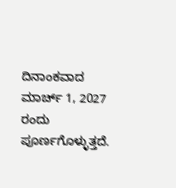ದಿನಾಂಕವಾದ ಮಾರ್ಚ್ 1, 2027 ರಂದು ಪೂರ್ಣಗೊಳ್ಳುತ್ತದೆ.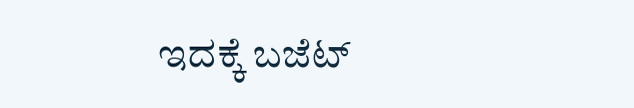ಇದಕ್ಕೆ ಬಜೆಟ್‌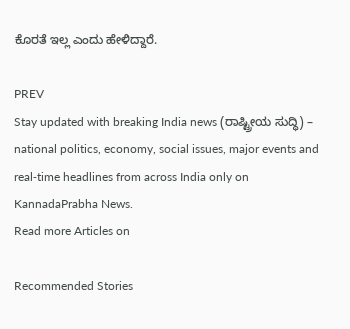ಕೊರತೆ ಇಲ್ಲ ಎಂದು ಹೇಳಿದ್ದಾರೆ.

PREV
Stay updated with breaking India news (ರಾಷ್ಟ್ರೀಯ ಸುದ್ಧಿ) – national politics, economy, social issues, major events and real‑time headlines from across India only on KannadaPrabha News.
Read more Articles on

Recommended Stories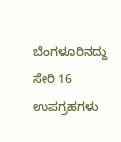ಬೆಂಗಳೂರಿನದ್ದು ಸೇರಿ 16 ಉಪಗ್ರಹಗಳು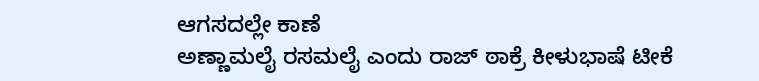ಆಗಸದಲ್ಲೇ ಕಾಣೆ
ಅಣ್ಣಾಮಲೈ ರಸಮಲೈ ಎಂದು ರಾಜ್‌ ಠಾಕ್ರೆ ಕೀಳುಭಾಷೆ ಟೀಕೆ